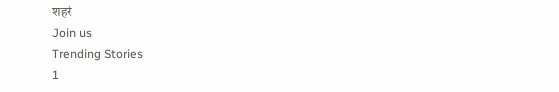शहरं
Join us
Trending Stories
1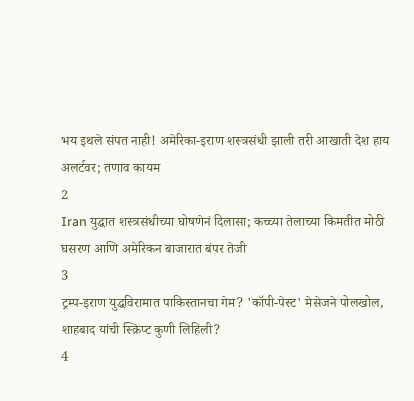भय इथले संपत नाही! अमेरिका-इराण शस्त्रसंधी झाली तरी आखाती देश हाय अलर्टवर; तणाव कायम
2
Iran युद्धात शस्त्रसंधीच्या घोषणेनं दिलासा; कच्च्या तेलाच्या किमतीत मोठी घसरण आणि अमेरिकन बाजारात बंपर तेजी
3
ट्रम्प-इराण युद्धविरामात पाकिस्तानचा गेम? 'कॉपी-पेस्ट' मेसेजने पोलखोल, शाहबाद यांची स्क्रिप्ट कुणी लिहिली?
4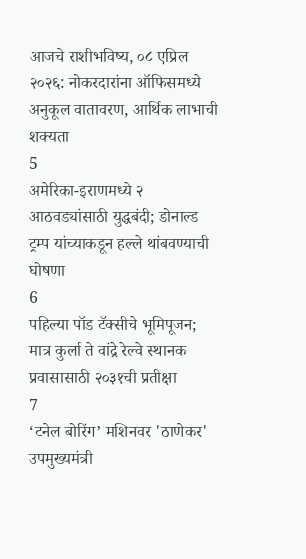आजचे राशीभविष्य, ०८ एप्रिल २०२६: नोकरदारांना ऑफिसमध्ये अनुकूल वातावरण, आर्थिक लाभाची शक्यता
5
अमेरिका-इराणमध्ये २ आठवड्यांसाठी युद्धबंदी; डोनाल्ड ट्रम्प यांच्याकडून हल्ले थांबवण्याची घोषणा
6
पहिल्या पॉड टॅक्सीचे भूमिपूजन; मात्र कुर्ला ते वांद्रे रेल्वे स्थानक प्रवासासाठी २०३१ची प्रतीक्षा
7
‘टनेल बोरिंग’ मशिनवर 'ठाणेकर' उपमुख्यमंत्री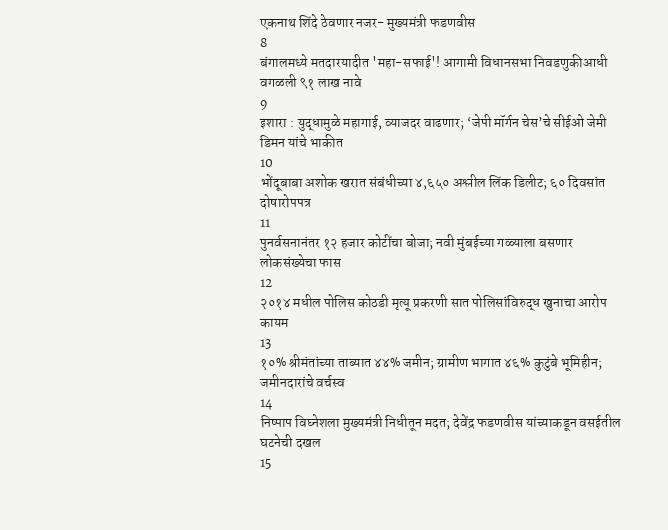एकनाथ शिंदे ठेवणार नजर- मुख्यमंत्री फडणवीस
8
बंगालमध्ये मतदारयादीत 'महा-सफाई'! आगामी विधानसभा निवडणुकीआधी वगळली ९१ लाख नावे
9
इशारा : युद्धामुळे महागाई, व्याजदर वाढणार; ‘जेपी मॉर्गन चेस’चे सीईओ जेमी डिमन यांचे भाकीत
10
भोंदूबाबा अशोक खरात संबंधीच्या ४,६५० अश्लील लिंक डिलीट; ६० दिवसांत दोषारोपपत्र
11
पुनर्वसनानंतर १२ हजार कोटींचा बोजा; नवी मुंबईच्या गळ्याला बसणार लोकसंख्येचा फास
12
२०१४ मधील पोलिस कोठडी मृत्यू प्रकरणी सात पोलिसांविरुद्ध खुनाचा आरोप कायम
13
१०% श्रीमंतांच्या ताब्यात ४४% जमीन; ग्रामीण भागात ४६% कुटुंबे भूमिहीन; जमीनदारांचे वर्चस्व
14
निष्पाप विघ्नेशला मुख्यमंत्री निधीतून मदत; देवेंद्र फडणवीस यांच्याकडून वसईतील घटनेची दखल
15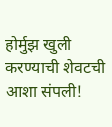होर्मुझ खुली करण्याची शेवटची आशा संपली!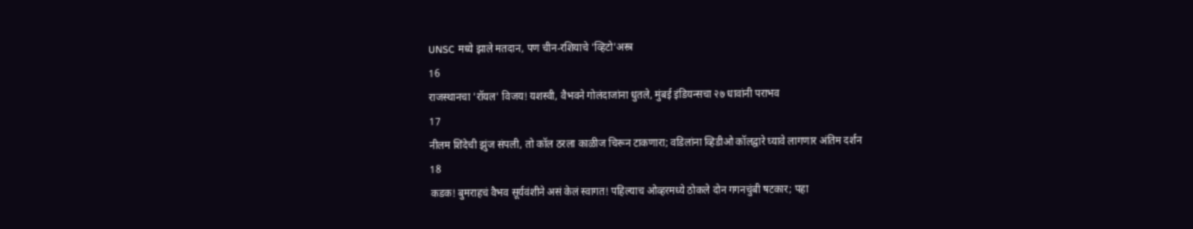UNSC मध्ये झाले मतदान, पण चीन-रशियाचे 'व्हिटो'अस्त्र
16
राजस्थानचा 'रॉयल' विजय! यशस्वी, वैभवने गोलंदाजांना धुतले, मुंबई इंडियन्सचा २७ धावांनी पराभव
17
नीलम शिंदेची झुंज संपली, तो कॉल ठरला काळीज चिरून टाकणारा; वडिलांना व्हिडीओ कॉलद्वारे घ्यावे लागणार अंतिम दर्शन
18
कडक! बुमराहचं वैभव सूर्यवंशीने असं केलं स्वागत! पहिल्याच ओव्हरमध्ये ठोकले दोन गगनचुंबी षटकार; पहा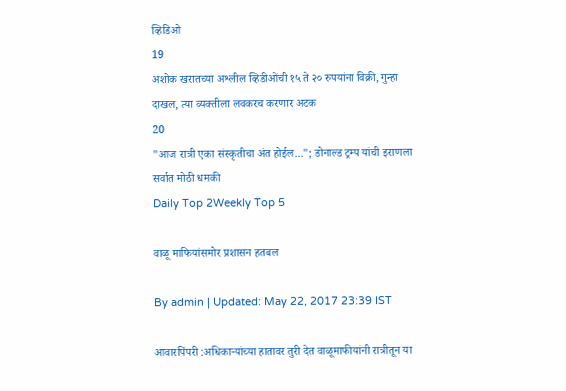व्हिडिओ
19
अशोक खरातच्या अश्लील व्हिडीओंची १५ ते २० रुपयांना विक्री, गुन्हा दाखल, त्या व्यक्तीला लवकरच करणार अटक
20
"आज रात्री एका संस्कृतीचा अंत होईल..."; डोनाल्ड ट्रम्प यांची इराणला सर्वात मोठी धमकी
Daily Top 2Weekly Top 5

वाळू माफियांसमोर प्रशासन हतबल

By admin | Updated: May 22, 2017 23:39 IST

आवारपिंपरी :अधिकाऱ्यांच्या हातावर तुरी देत वाळूमाफीयांनी रात्रीतून या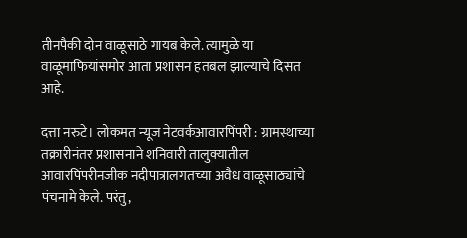तीनपैकी दोन वाळूसाठे गायब केले. त्यामुळे या वाळूमाफियांसमोर आता प्रशासन हतबल झाल्याचे दिसत आहे.

दत्ता नरुटे। लोकमत न्यूज नेटवर्कआवारपिंपरी : ग्रामस्थाच्या तक्रारीनंतर प्रशासनाने शनिवारी तालुक्यातील आवारपिंपरीनजीक नदीपात्रालगतच्या अवैध वाळूसाठ्यांचे पंचनामे केले. परंतु,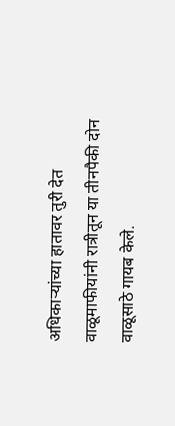अधिकाऱ्यांच्या हातावर तुरी देत वाळूमाफीयांनी रात्रीतून या तीनपैकी दोन वाळूसाठे गायब केले.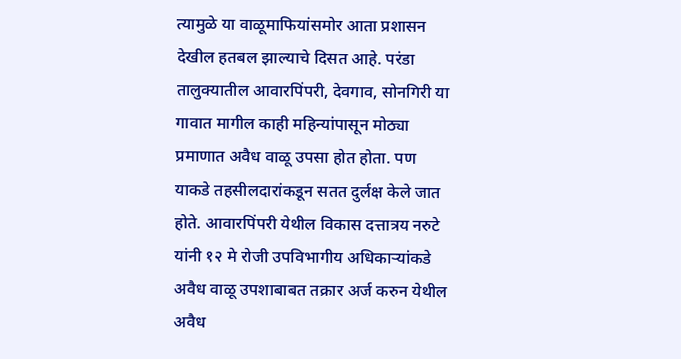त्यामुळे या वाळूमाफियांसमोर आता प्रशासन देखील हतबल झाल्याचे दिसत आहे. परंडा तालुक्यातील आवारपिंपरी, देवगाव, सोनगिरी या गावात मागील काही महिन्यांपासून मोठ्या प्रमाणात अवैध वाळू उपसा होत होता. पण याकडे तहसीलदारांकडून सतत दुर्लक्ष केले जात होते. आवारपिंपरी येथील विकास दत्तात्रय नरुटे यांनी १२ मे रोजी उपविभागीय अधिकाऱ्यांकडे अवैध वाळू उपशाबाबत तक्रार अर्ज करुन येथील अवैध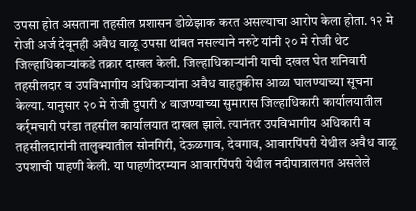उपसा होत असताना तहसील प्रशासन डोळेझाक करत असल्याचा आरोप केला होता. १२ मे रोजी अर्ज देवूनही अवैध वाळू उपसा थांबत नसल्याने नरुटे यांनी २० मे रोजी थेट जिल्हाधिकाऱ्यांकडे तक्रार दाखल केली. जिल्हाधिकाऱ्यांनी याची दखल घेत शनिवारी तहसीलदार व उपविभागीय अधिकाऱ्यांना अवैध वाहतुकीस आळा घालण्याच्या सूचना केल्या. यानुसार २० मे रोजी दुपारी ४ वाजण्याच्या सुमारास जिल्हाधिकारी कार्यालयातील कर्र्मचारी परंडा तहसील कार्यालयात दाखल झाले. त्यानंतर उपविभागीय अधिकारी व तहसीलदारांनी तालुक्यातील सोनगिरी, देऊळगाव, देवगाव, आवारपिंपरी येथील अवैध वाळू उपशाची पाहणी केली. या पाहणीदरम्यान आवारपिंपरी येथील नदीपात्रालगत असलेले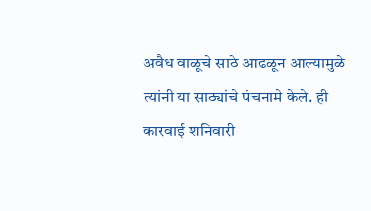अवैध वाळूचे साठे आढळून आल्यामुळे त्यांनी या साठ्यांचे पंचनामे केले. ही कारवाई शनिवारी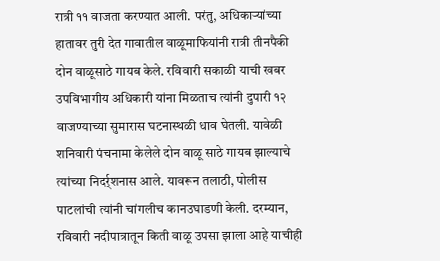रात्री ११ वाजता करण्यात आली. परंतु, अधिकाऱ्यांच्या हातावर तुरी देत गावातील वाळूमाफियांनी रात्री तीनपैकी दोन वाळूसाठे गायब केले. रविवारी सकाळी याची खबर उपविभागीय अधिकारी यांना मिळताच त्यांनी दुपारी १२ वाजण्याच्या सुमारास घटनास्थळी धाव घेतली. यावेळी शनिवारी पंचनामा केलेले दोन वाळू साठे गायब झाल्याचे त्यांच्या निदर्र्शनास आले. यावरून तलाठी, पोलीस पाटलांची त्यांनी चांगलीच कानउघाडणी केली. दरम्यान, रविवारी नदीपात्रातून किती वाळू उपसा झाला आहे याचीही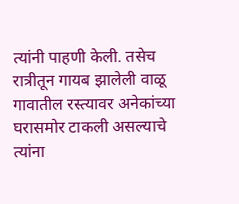त्यांनी पाहणी केली. तसेच रात्रीतून गायब झालेली वाळू गावातील रस्त्यावर अनेकांच्या घरासमोर टाकली असल्याचे त्यांना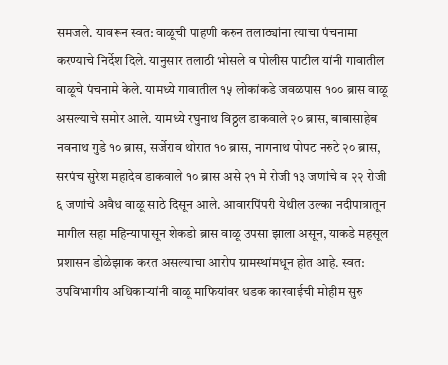समजले. यावरून स्वत: वाळूची पाहणी करुन तलाठ्यांना त्याचा पंचनामा करण्याचे निर्देश दिले. यानुसार तलाठी भोसले व पोलीस पाटील यांनी गावातील वाळूचे पंचनामे केले. यामध्ये गावातील १५ लोकांकडे जवळपास १०० ब्रास वाळू असल्याचे समोर आले. यामध्ये रघुनाथ विठ्ठल डाकवाले २० ब्रास, बाबासाहेब नवनाथ गुडे १० ब्रास, सर्जेराव थोरात १० ब्रास, नागनाथ पोपट नरुटे २० ब्रास, सरपंच सुरेश महादेव डाकवाले १० ब्रास असे २१ मे रोजी १३ जणांचे व २२ रोजी ६ जणांचे अवैध वाळू साठे दिसून आले. आवारपिंपरी येथील उल्का नदीपात्रातून मागील सहा महिन्यापासून शेकडो ब्रास वाळू उपसा झाला असून, याकडे महसूल प्रशासन डोळेझाक करत असल्याचा आरोप ग्रामस्थांमधून होत आहे. स्वत: उपविभागीय अधिकाऱ्यांनी वाळू माफियांवर धडक कारवाईची मोहीम सुरु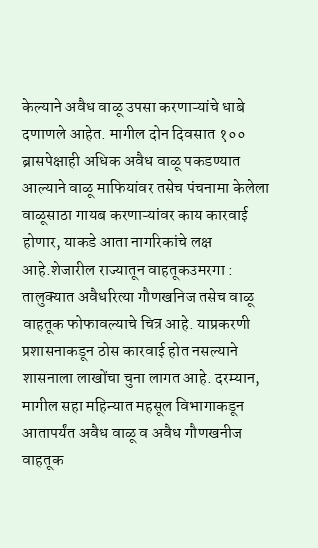केल्याने अवैध वाळू उपसा करणाऱ्यांचे धाबे दणाणले आहेत. मागील दोन दिवसात १०० ब्रासपेक्षाही अधिक अवैध वाळू पकडण्यात आल्याने वाळू माफियांवर तसेच पंचनामा केलेला वाळूसाठा गायब करणाऱ्यांवर काय कारवाई होणार, याकडे आता नागरिकांचे लक्ष आहे.शेजारील राज्यातून वाहतूकउमरगा : तालुक्यात अवैधरित्या गौणखनिज तसेच वाळू वाहतूक फोफावल्याचे चित्र आहे. याप्रकरणी प्रशासनाकडून ठोस कारवाई होत नसल्याने शासनाला लाखोंचा चुना लागत आहे. दरम्यान, मागील सहा महिन्यात महसूल विभागाकडून आतापर्यंत अवैध वाळू व अवैध गौणखनीज वाहतूक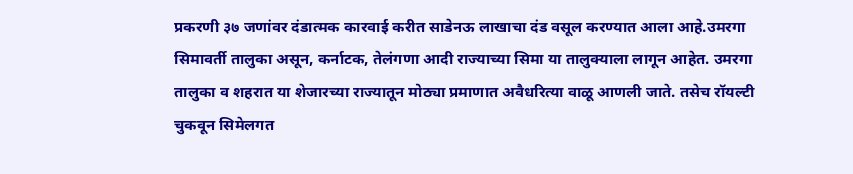प्रकरणी ३७ जणांवर दंडात्मक कारवाई करीत साडेनऊ लाखाचा दंड वसूल करण्यात आला आहे.उमरगा सिमावर्ती तालुका असून, कर्नाटक, तेलंगणा आदी राज्याच्या सिमा या तालुक्याला लागून आहेत. उमरगा तालुका व शहरात या शेजारच्या राज्यातून मोठ्या प्रमाणात अवैधरित्या वाळू आणली जाते. तसेच रॉयल्टी चुकवून सिमेलगत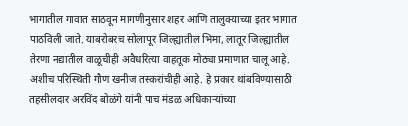भागातील गावात साठवून मागणीनुसार शहर आणि तालुक्याच्या इतर भागात पाठविली जाते. याबरोबरच सोलापूर जिल्ह्यातील भिमा, लातूर जिल्ह्यातील तेरणा नद्यातील वाळूचीही अवैधरित्या वाहतूक मोठ्या प्रमाणात चालू आहे. अशीच परिस्थिती गौण खनीज तस्करांचीही आहे. हे प्रकार थांबविण्यासाठी तहसीलदार अरविंद बोळंगे यांनी पाच मंडळ अधिकाऱ्यांच्या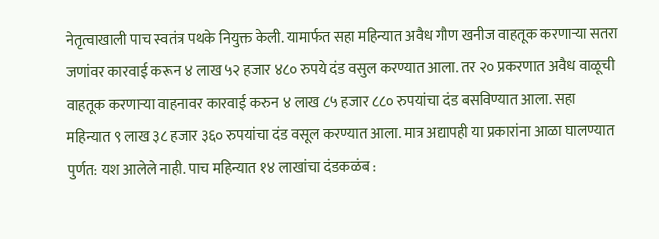नेतृत्वाखाली पाच स्वतंत्र पथके नियुक्त केली. यामार्फत सहा महिन्यात अवैध गौण खनीज वाहतूक करणाऱ्या सतरा जणांवर कारवाई करून ४ लाख ५२ हजार ४८० रुपये दंड वसुल करण्यात आला. तर २० प्रकरणात अवैध वाळूची वाहतूक करणाऱ्या वाहनावर कारवाई करुन ४ लाख ८५ हजार ८८० रुपयांचा दंड बसविण्यात आला. सहा महिन्यात ९ लाख ३८ हजार ३६० रुपयांचा दंड वसूल करण्यात आला. मात्र अद्यापही या प्रकारांना आळा घालण्यात पुर्णत: यश आलेले नाही. पाच महिन्यात १४ लाखांचा दंडकळंब :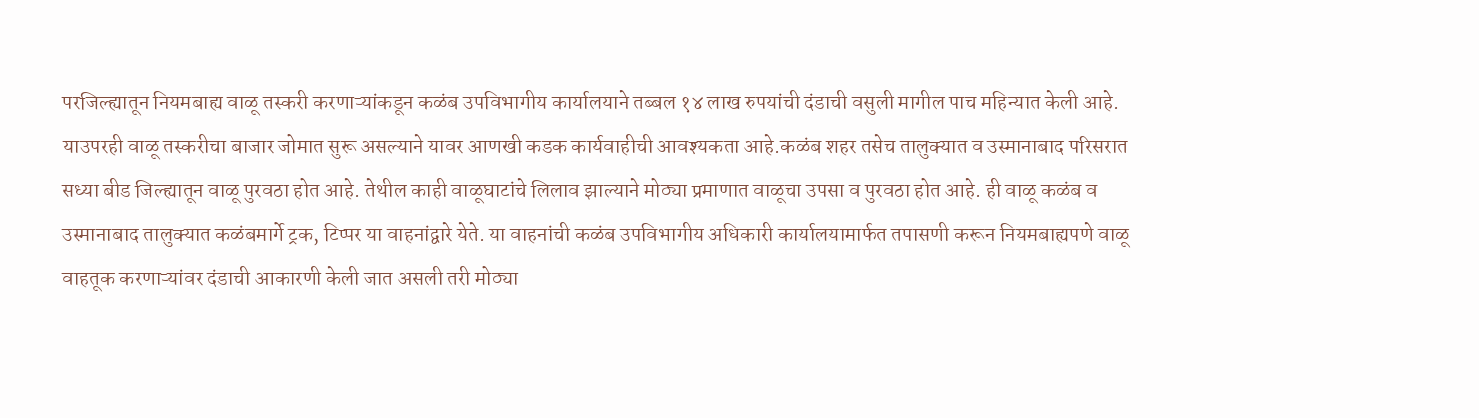परजिल्ह्यातून नियमबाह्य वाळू तस्करी करणाऱ्यांकडून कळंब उपविभागीय कार्यालयाने तब्बल १४ लाख रुपयांची दंडाची वसुली मागील पाच महिन्यात केली आहे. याउपरही वाळू तस्करीचा बाजार जोमात सुरू असल्याने यावर आणखी कडक कार्यवाहीची आवश्यकता आहे.कळंब शहर तसेच तालुक्यात व उस्मानाबाद परिसरात सध्या बीड जिल्ह्यातून वाळू पुरवठा होत आहे. तेथील काही वाळूघाटांचे लिलाव झाल्याने मोठ्या प्रमाणात वाळूचा उपसा व पुरवठा होत आहे. ही वाळू कळंब व उस्मानाबाद तालुक्यात कळंबमार्गे ट्रक, टिप्पर या वाहनांद्वारे येते. या वाहनांची कळंब उपविभागीय अधिकारी कार्यालयामार्फत तपासणी करून नियमबाह्यपणे वाळू वाहतूक करणाऱ्यांवर दंडाची आकारणी केली जात असली तरी मोठ्या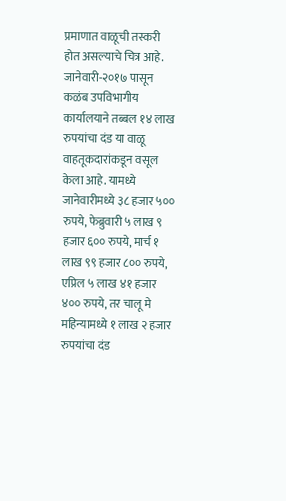प्रमाणात वाळूची तस्करी होत असल्याचे चित्र आहे. जानेवारी-२०१७ पासून कळंब उपविभागीय कार्यालयाने तब्बल १४ लाख रुपयांचा दंड या वाळू वाहतूकदारांकडून वसूल केला आहे. यामध्ये जानेवारीमध्ये ३८ हजार ५०० रुपये, फेब्रुवारी ५ लाख ९ हजार ६०० रुपये, मार्च १ लाख ९९ हजार ८०० रुपये, एप्रिल ५ लाख ४१ हजार ४०० रुपये, तर चालू मे महिन्यामध्ये १ लाख २ हजार रुपयांचा दंड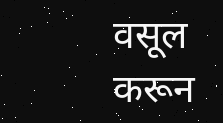वसूल करून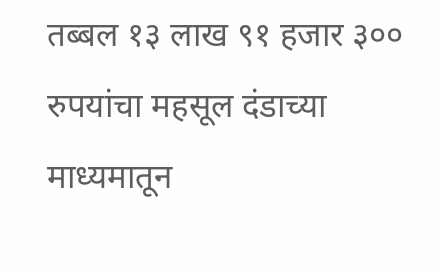तब्बल १३ लाख ९१ हजार ३०० रुपयांचा महसूल दंडाच्या माध्यमातून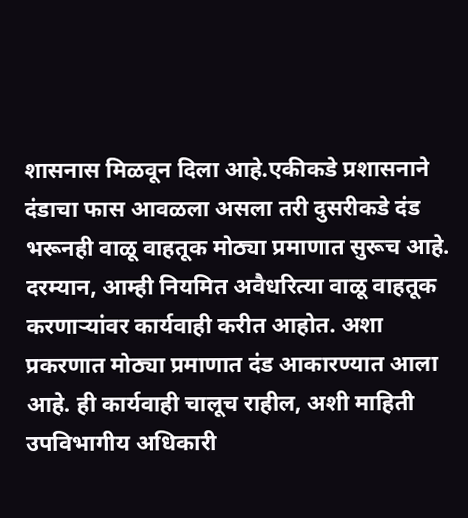शासनास मिळवून दिला आहे.एकीकडे प्रशासनाने दंडाचा फास आवळला असला तरी दुसरीकडे दंड भरूनही वाळू वाहतूक मोठ्या प्रमाणात सुरूच आहे. दरम्यान, आम्ही नियमित अवैधरित्या वाळू वाहतूक करणाऱ्यांवर कार्यवाही करीत आहोत. अशा प्रकरणात मोठ्या प्रमाणात दंड आकारण्यात आला आहे. ही कार्यवाही चालूच राहील, अशी माहिती उपविभागीय अधिकारी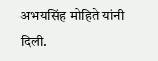अभयसिंह मोहिते यांनी दिली.